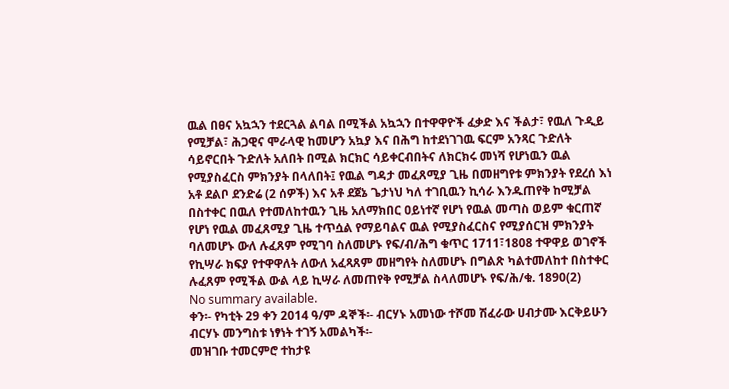ዉል በፀና አኳኋን ተደርጓል ልባል በሚችል አኳኋን በተዋዋዮች ፈቃድ እና ችልታ፣ የዉለ ጉዲይ የሚቻል፣ ሕጋዊና ሞራላዊ ከመሆን አኳያ እና በሕግ ከተደነገገዉ ፍርም አንጻር ጉድለት ሳይኖርበት ጉድለት አለበት በሚል ክርክር ሳይቀርብበትና ለክርክሩ መነሻ የሆነዉን ዉል የሚያስፈርስ ምክንያት በላለበት፤ የዉል ግዳታ መፈጸሚያ ጊዜ በመዘግየቱ ምክንያት የደረሰ እነ አቶ ደልቦ ደንድሬ (2 ሰዎች) እና አቶ ደጀኔ ጌታነህ ካለ ተገቢዉን ኪሳራ እንዱጠየቅ ከሚቻል በስተቀር በዉለ የተመለከተዉን ጊዜ አለማክበር ዐይነተኛ የሆነ የዉል መጣስ ወይም ቁርጠኛ የሆነ የዉል መፈጸሚያ ጊዜ ተጥሷል የማይባልና ዉል የሚያስፈርስና የሚያሰርዝ ምክንያት ባለመሆኑ ውለ ሉፈጸም የሚገባ ስለመሆኑ የፍ/ብ/ሕግ ቁጥር 1711፣1808 ተዋዋይ ወገኖች የኪሣራ ክፍያ የተዋዋለት ለውለ አፈጻጸም መዘግየት ስለመሆኑ በግልጽ ካልተመለከተ በስተቀር ሉፈጸም የሚችል ውል ላይ ኪሣራ ለመጠየቅ የሚቻል ስላለመሆኑ የፍ/ሕ/ቁ. 1890(2)
No summary available.
ቀን፡- የካቲት 29 ቀን 2014 ዓ/ም ዳኞች፡- ብርሃኑ አመነው ተሾመ ሽፈራው ሀብታሙ እርቅይሁን ብርሃኑ መንግስቱ ነፃነት ተገኝ አመልካች፡-
መዝገቡ ተመርምሮ ተከታዩ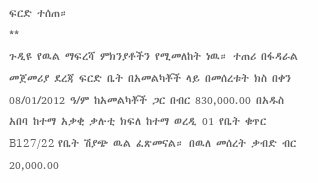ፍርድ ተሰጠ።
**
ጉዲዩ የዉል ማፍረሻ ምክንያቶችን የሚመለከት ነዉ። ተጠሪ በፋዳራል መጀመሪያ ደረጃ ፍርድ ቤት በአመልካቾች ላይ በመሰረቱት ክስ በቀን 08/01/2012 ዓ/ም ከአመልካቾች ጋር በብር 830,000.00 በአዱስ አበባ ከተማ አቃቂ ቃሉቲ ክፍለ ከተማ ወረዲ 01 የቤት ቁጥር B127/22 የቤት ሽያጭ ዉል ፈጽመናል። በዉለ መሰረት ቃብድ ብር 20,000.00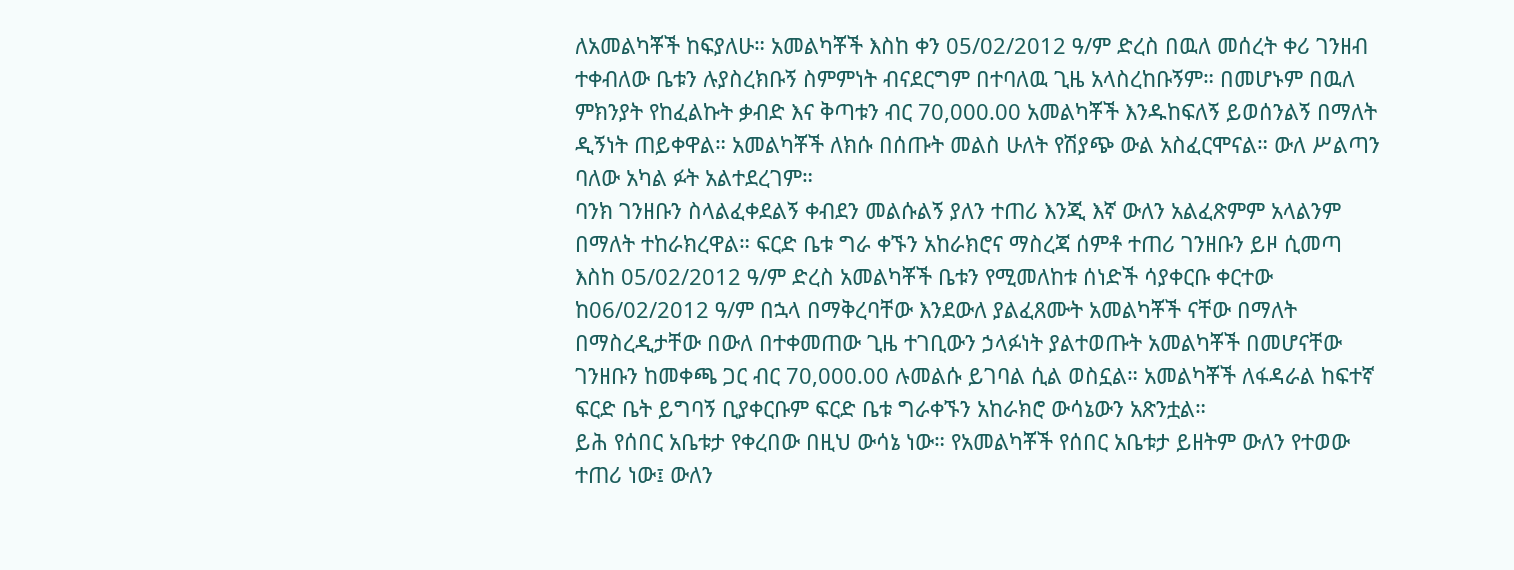ለአመልካቾች ከፍያለሁ። አመልካቾች እስከ ቀን 05/02/2012 ዓ/ም ድረስ በዉለ መሰረት ቀሪ ገንዘብ ተቀብለው ቤቱን ሉያስረክቡኝ ስምምነት ብናደርግም በተባለዉ ጊዜ አላስረከቡኝም። በመሆኑም በዉለ ምክንያት የከፈልኩት ቃብድ እና ቅጣቱን ብር 70,000.00 አመልካቾች እንዱከፍለኝ ይወሰንልኝ በማለት ዲኝነት ጠይቀዋል። አመልካቾች ለክሱ በሰጡት መልስ ሁለት የሽያጭ ውል አስፈርሞናል። ውለ ሥልጣን ባለው አካል ፉት አልተደረገም።
ባንክ ገንዘቡን ስላልፈቀደልኝ ቀብደን መልሱልኝ ያለን ተጠሪ እንጂ እኛ ውለን አልፈጽምም አላልንም በማለት ተከራክረዋል። ፍርድ ቤቱ ግራ ቀኙን አከራክሮና ማስረጃ ሰምቶ ተጠሪ ገንዘቡን ይዞ ሲመጣ እስከ 05/02/2012 ዓ/ም ድረስ አመልካቾች ቤቱን የሚመለከቱ ሰነድች ሳያቀርቡ ቀርተው ከ06/02/2012 ዓ/ም በኋላ በማቅረባቸው እንደውለ ያልፈጸሙት አመልካቾች ናቸው በማለት በማስረዲታቸው በውለ በተቀመጠው ጊዜ ተገቢውን ኃላፉነት ያልተወጡት አመልካቾች በመሆናቸው ገንዘቡን ከመቀጫ ጋር ብር 70,000.00 ሉመልሱ ይገባል ሲል ወስኗል። አመልካቾች ለፋዳራል ከፍተኛ ፍርድ ቤት ይግባኝ ቢያቀርቡም ፍርድ ቤቱ ግራቀኙን አከራክሮ ውሳኔውን አጽንቷል።
ይሕ የሰበር አቤቱታ የቀረበው በዚህ ውሳኔ ነው። የአመልካቾች የሰበር አቤቱታ ይዘትም ውለን የተወው ተጠሪ ነው፤ ውለን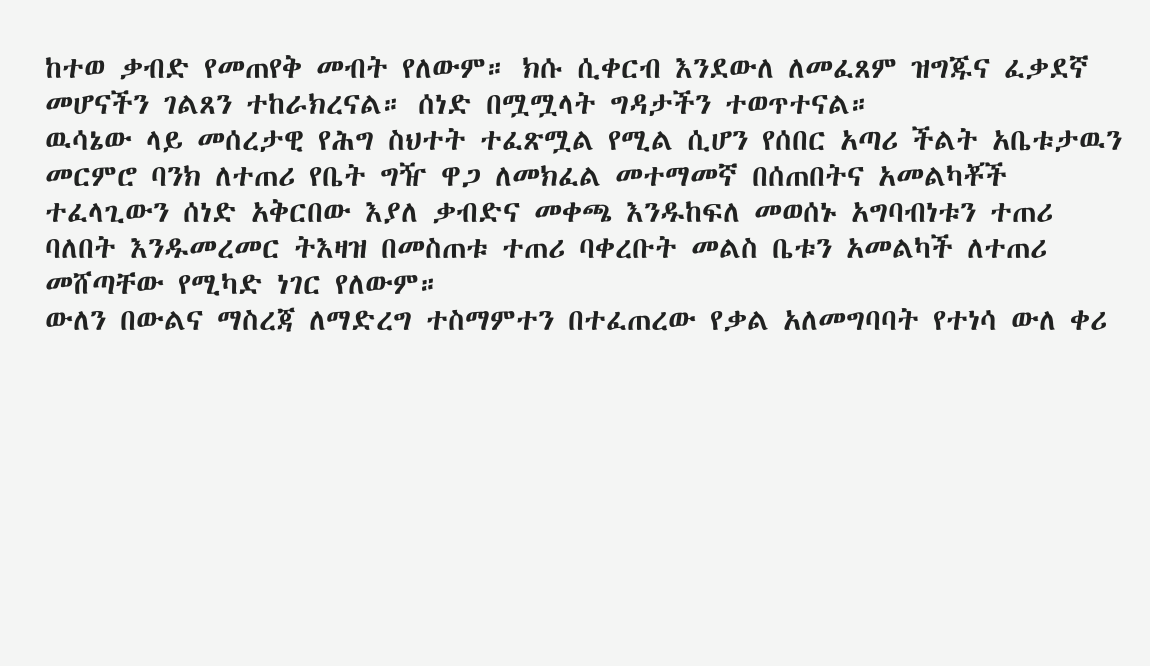ከተወ ቃብድ የመጠየቅ መብት የለውም። ክሱ ሲቀርብ እንደውለ ለመፈጸም ዝግጁና ፈቃደኛ መሆናችን ገልጸን ተከራክረናል። ሰነድ በሟሟላት ግዳታችን ተወጥተናል።
ዉሳኔው ላይ መሰረታዊ የሕግ ስህተት ተፈጽሟል የሚል ሲሆን የሰበር አጣሪ ችልት አቤቱታዉን መርምሮ ባንክ ለተጠሪ የቤት ግዥ ዋጋ ለመክፈል መተማመኛ በሰጠበትና አመልካቾች ተፈላጊውን ሰነድ አቅርበው እያለ ቃብድና መቀጫ እንዱከፍለ መወሰኑ አግባብነቱን ተጠሪ ባለበት እንዱመረመር ትእዛዝ በመስጠቱ ተጠሪ ባቀረቡት መልስ ቤቱን አመልካች ለተጠሪ መሸጣቸው የሚካድ ነገር የለውም።
ውለን በውልና ማስረጃ ለማድረግ ተስማምተን በተፈጠረው የቃል አለመግባባት የተነሳ ውለ ቀሪ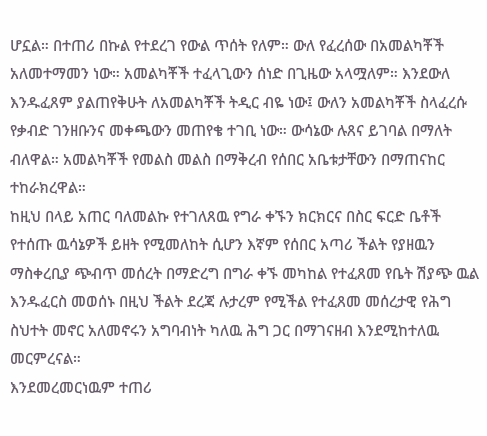ሆኗል። በተጠሪ በኩል የተደረገ የውል ጥሰት የለም። ውለ የፈረሰው በአመልካቾች አለመተማመን ነው። አመልካቾች ተፈላጊውን ሰነድ በጊዜው አላሟለም። እንደውለ እንዱፈጸም ያልጠየቅሁት ለአመልካቾች ትዲር ብዬ ነው፤ ውለን አመልካቾች ስላፈረሱ የቃብድ ገንዘቡንና መቀጫውን መጠየቄ ተገቢ ነው። ውሳኔው ሉጸና ይገባል በማለት ብለዋል። አመልካቾች የመልስ መልስ በማቅረብ የሰበር አቤቱታቸውን በማጠናከር ተከራክረዋል።
ከዚህ በላይ አጠር ባለመልኩ የተገለጸዉ የግራ ቀኙን ክርክርና በስር ፍርድ ቤቶች የተሰጡ ዉሳኔዎች ይዘት የሚመለከት ሲሆን እኛም የሰበር አጣሪ ችልት የያዘዉን ማስቀረቢያ ጭብጥ መሰረት በማድረግ በግራ ቀኙ መካከል የተፈጸመ የቤት ሽያጭ ዉል እንዱፈርስ መወሰኑ በዚህ ችልት ደረጃ ሉታረም የሚችል የተፈጸመ መሰረታዊ የሕግ ስህተት መኖር አለመኖሩን አግባብነት ካለዉ ሕግ ጋር በማገናዘብ እንደሚከተለዉ መርምረናል።
እንደመረመርነዉም ተጠሪ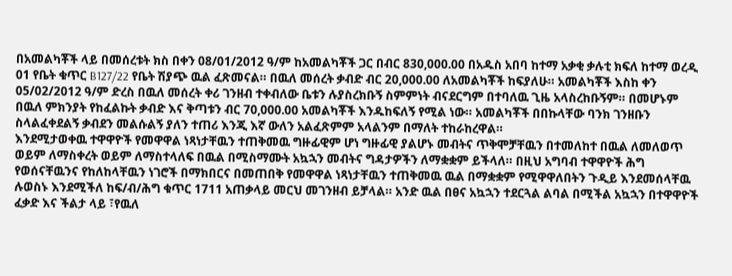በአመልካቾች ላይ በመሰረቱት ክስ በቀን 08/01/2012 ዓ/ም ከአመልካቾች ጋር በብር 830,000.00 በአዱስ አበባ ከተማ አቃቂ ቃሉቲ ክፍለ ከተማ ወረዲ 01 የቤት ቁጥር B127/22 የቤት ሽያጭ ዉል ፈጽመናል። በዉለ መሰረት ቃብድ ብር 20,000.00 ለአመልካቾች ከፍያለሁ። አመልካቾች እስከ ቀን 05/02/2012 ዓ/ም ድረስ በዉለ መሰረት ቀሪ ገንዘብ ተቀብለው ቤቱን ሉያስረክቡኝ ስምምነት ብናደርግም በተባለዉ ጊዜ አላስረከቡኝም። በመሆኑም በዉለ ምክንያት የከፈልኩት ቃብድ እና ቅጣቱን ብር 70,000.00 አመልካቾች እንዱከፍለኝ የሚል ነው። አመልካቾች በበኩላቸው ባንክ ገንዘቡን ስላልፈቀደልኝ ቃብደን መልሱልኝ ያለን ተጠሪ እንጂ እኛ ውለን አልፈጽምም አላልንም በማለት ተከራከረዋል።
እንደሚታወቀዉ ተዋዋዮች የመዋዋል ነጻነታቸዉን ተጠቅመዉ ግዙፊዊም ሆነ ግዙፊዊ ያልሆኑ መብትና ጥቅሞቻቸዉን በተመለከተ በዉል ለመለወጥ ወይም ለማስቀረት ወይም ለማስተላለፍ በዉል በሚስማሙት አኳኋን መብትና ግዳታዎችን ለማቋቋም ይችላለ። በዚህ አግባብ ተዋዋዮች ሕግ የወሰናቸዉንና የከለከላቸዉን ነገሮች በማክበርና በመጠበቅ የመዋዋል ነጻነታቸዉን ተጠቅመዉ ዉል በማቋቋም የሚዋዋለበትን ጉዲይ እንደመሰላቸዉ ሉወስኑ እንደሚችለ ከፍ/ብ/ሕግ ቁጥር 1711 አጠቃላይ መርህ መገንዘብ ይቻላል። አንድ ዉል በፀና አኳኋን ተደርጓል ልባል በሚችል አኳኋን በተዋዋዮች ፈቃድ እና ችልታ ላይ ፣የዉለ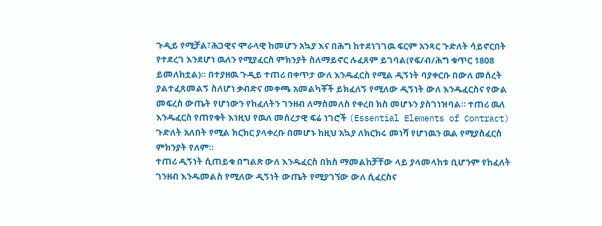ጉዲይ የሚቻል፣ሕጋዊና ሞራላዊ ከመሆን አኳያ እና በሕግ ከተደነገገዉ ፍርም አንጻር ጉድለት ሳይኖርበት የተደረገ እንደሆነ ዉለን የሚያፈርስ ምክንያት ስለማይኖር ሉፈጸም ይገባል(የፍ/ብ/ሕግ ቁጥር 1808 ይመለከቷል)። በተያዘዉ ጉዲይ ተጠሪ በቀጥታ ውለ እንዱፈርስ የሚል ዲኝነት ባያቀርቡ በውለ መሰረት ያልተፈጸመልኝ ስለሆነ ቃብድና መቀጫ አመልካቾች ይክፈለኝ የሚለው ዲኝነት ውለ እንዱፈርስና የውል መፍረስ ውጤት የሆነውን የከፈለትን ገንዘብ ለማስመለስ የቀረበ ክስ መሆኑን ያስገነዝባል። ተጠሪ ዉለ እንዱፈርስ የጠየቁት እነዚህ የዉለ መሰረታዊ ፍሬ ነገሮች (Essential Elements of Contract) ጉድለት አለበት የሚል ክርክር ያላቀረቡ በመሆኑ ከዚህ አኳያ ለክርክሩ መነሻ የሆነዉን ዉል የሚያስፈርስ ምክንያት የለም።
ተጠሪ ዲኝነት ሲጠይቁ በግልጽ ውለ እንዱፈርስ በክስ ማመልከቻቸው ላይ ያላመላከቱ ቢሆንም የከፈለት ገንዘብ እንዱመልስ የሚለው ዲኝነት ውጤት የሚያገኘው ውለ ሲፈርስና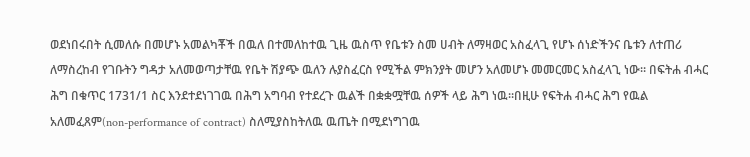ወደነበሩበት ሲመለሱ በመሆኑ አመልካቾች በዉለ በተመለከተዉ ጊዜ ዉስጥ የቤቱን ስመ ሀብት ለማዛወር አስፈላጊ የሆኑ ሰነድችንና ቤቱን ለተጠሪ ለማስረከብ የገቡትን ግዳታ አለመወጣታቸዉ የቤት ሽያጭ ዉለን ሉያስፈርስ የሚችል ምክንያት መሆን አለመሆኑ መመርመር አስፈላጊ ነው። በፍትሐ ብሓር ሕግ በቁጥር 1731/1 ስር እንደተደነገገዉ በሕግ አግባብ የተደረጉ ዉልች በቋቋሟቸዉ ሰዎች ላይ ሕግ ነዉ።በዚሁ የፍትሐ ብሓር ሕግ የዉል አለመፈጸም(non-performance of contract) ስለሚያስከትለዉ ዉጤት በሚደነግገዉ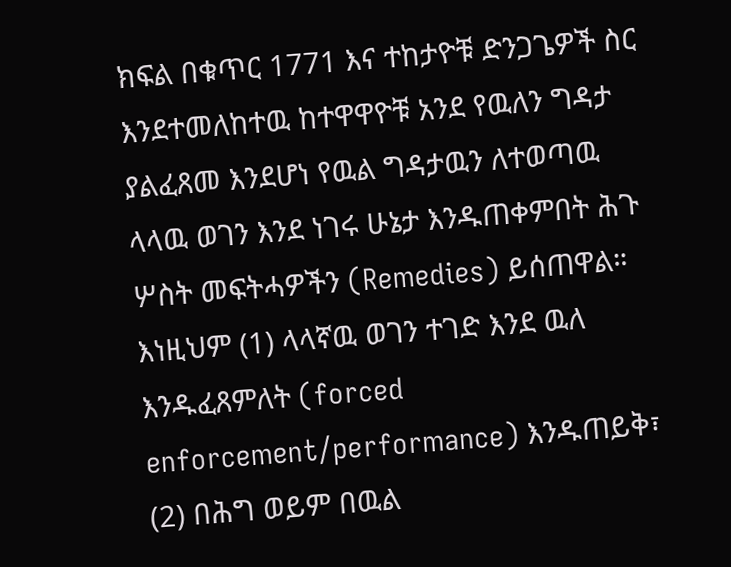ክፍል በቁጥር 1771 እና ተከታዮቹ ድንጋጌዎች ስር እንደተመለከተዉ ከተዋዋዮቹ አንደ የዉለን ግዳታ ያልፈጸመ እንደሆነ የዉል ግዳታዉን ለተወጣዉ ላላዉ ወገን እንደ ነገሩ ሁኔታ እንዱጠቀምበት ሕጉ ሦስት መፍትሓዎችን (Remedies) ይሰጠዋል። እነዚህም (1) ላላኛዉ ወገን ተገድ እንደ ዉለ እንዱፈጸምለት (forced enforcement/performance) እንዱጠይቅ፣ (2) በሕግ ወይም በዉል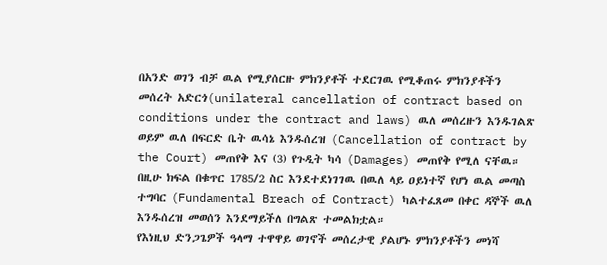በአንድ ወገን ብቻ ዉል የሚያሰርዙ ምክንያቶች ተደርገዉ የሚቆጠሩ ምክንያቶችን መሰረት አድርጎ(unilateral cancellation of contract based on conditions under the contract and laws) ዉለ መሰረዙን እንዱገልጽ ወይም ዉለ በፍርድ ቤት ዉሳኔ እንዱሰረዝ (Cancellation of contract by the Court) መጠየቅ እና (3) የጉዲት ካሳ (Damages) መጠየቅ የሚለ ናቸዉ። በዚሁ ክፍል በቁጥር 1785/2 ስር እንደተደነገገዉ በዉለ ላይ ዐይነተኛ የሆነ ዉል መጣስ ተግባር (Fundamental Breach of Contract) ካልተፈጸመ በቀር ዳኞች ዉለ እንዱሰረዝ መወሰን እንደማይችለ በግልጽ ተመልክቷል።
የእነዚህ ድንጋጌዎች ዓላማ ተዋዋይ ወገኖች መሰረታዊ ያልሆኑ ምክንያቶችን መነሻ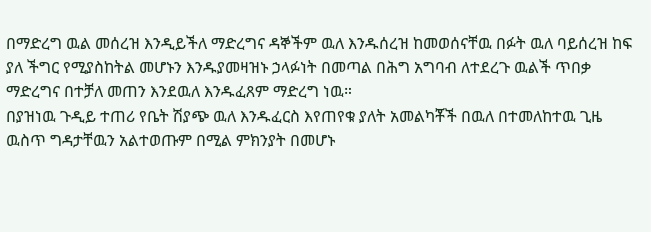በማድረግ ዉል መሰረዝ እንዲይችለ ማድረግና ዳኞችም ዉለ እንዱሰረዝ ከመወሰናቸዉ በፉት ዉለ ባይሰረዝ ከፍ ያለ ችግር የሚያስከትል መሆኑን እንዱያመዛዝኑ ኃላፉነት በመጣል በሕግ አግባብ ለተደረጉ ዉልች ጥበቃ ማድረግና በተቻለ መጠን እንደዉለ እንዱፈጸም ማድረግ ነዉ።
በያዝነዉ ጉዲይ ተጠሪ የቤት ሽያጭ ዉለ እንዱፈርስ እየጠየቁ ያለት አመልካቾች በዉለ በተመለከተዉ ጊዜ ዉስጥ ግዳታቸዉን አልተወጡም በሚል ምክንያት በመሆኑ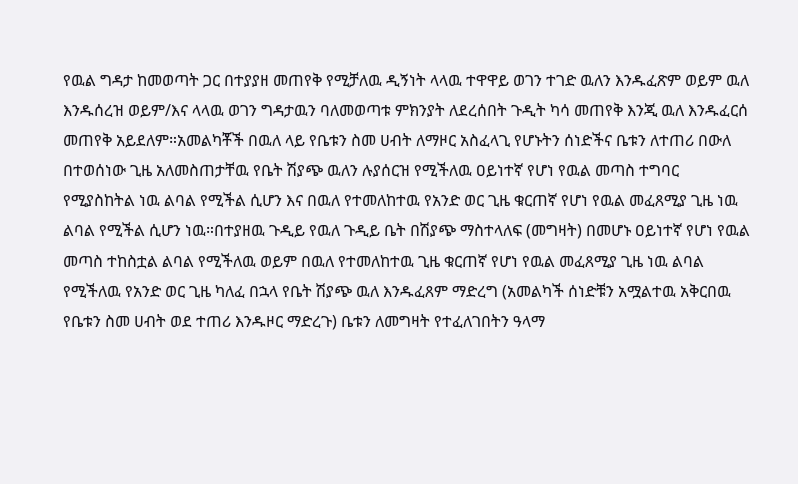የዉል ግዳታ ከመወጣት ጋር በተያያዘ መጠየቅ የሚቻለዉ ዲኝነት ላላዉ ተዋዋይ ወገን ተገድ ዉለን እንዱፈጽም ወይም ዉለ እንዱሰረዝ ወይም/እና ላላዉ ወገን ግዳታዉን ባለመወጣቱ ምክንያት ለደረሰበት ጉዲት ካሳ መጠየቅ እንጂ ዉለ እንዱፈርሰ መጠየቅ አይደለም።አመልካቾች በዉለ ላይ የቤቱን ስመ ሀብት ለማዞር አስፈላጊ የሆኑትን ሰነድችና ቤቱን ለተጠሪ በውለ በተወሰነው ጊዜ አለመስጠታቸዉ የቤት ሽያጭ ዉለን ሉያሰርዝ የሚችለዉ ዐይነተኛ የሆነ የዉል መጣስ ተግባር የሚያስከትል ነዉ ልባል የሚችል ሲሆን እና በዉለ የተመለከተዉ የአንድ ወር ጊዜ ቁርጠኛ የሆነ የዉል መፈጸሚያ ጊዜ ነዉ ልባል የሚችል ሲሆን ነዉ።በተያዘዉ ጉዲይ የዉለ ጉዲይ ቤት በሽያጭ ማስተላለፍ (መግዛት) በመሆኑ ዐይነተኛ የሆነ የዉል መጣስ ተከስቷል ልባል የሚችለዉ ወይም በዉለ የተመለከተዉ ጊዜ ቁርጠኛ የሆነ የዉል መፈጸሚያ ጊዜ ነዉ ልባል የሚችለዉ የአንድ ወር ጊዜ ካለፈ በኋላ የቤት ሽያጭ ዉለ እንዱፈጸም ማድረግ (አመልካች ሰነድቹን አሟልተዉ አቅርበዉ የቤቱን ስመ ሀብት ወደ ተጠሪ እንዱዞር ማድረጉ) ቤቱን ለመግዛት የተፈለገበትን ዓላማ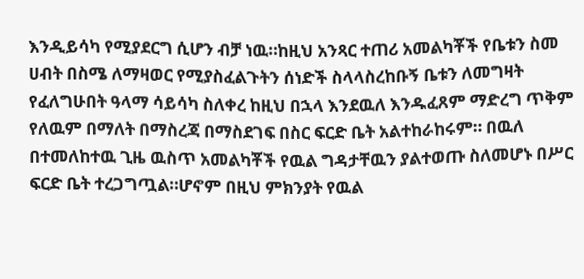እንዲይሳካ የሚያደርግ ሲሆን ብቻ ነዉ።ከዚህ አንጻር ተጠሪ አመልካቾች የቤቱን ስመ ሀብት በስሜ ለማዛወር የሚያስፈልጉትን ሰነድች ስላላስረከቡኝ ቤቱን ለመግዛት የፈለግሁበት ዓላማ ሳይሳካ ስለቀረ ከዚህ በኋላ እንደዉለ እንዱፈጸም ማድረግ ጥቅም የለዉም በማለት በማስረጃ በማስደገፍ በስር ፍርድ ቤት አልተከራከሩም። በዉለ በተመለከተዉ ጊዜ ዉስጥ አመልካቾች የዉል ግዳታቸዉን ያልተወጡ ስለመሆኑ በሥር ፍርድ ቤት ተረጋግጧል።ሆኖም በዚህ ምክንያት የዉል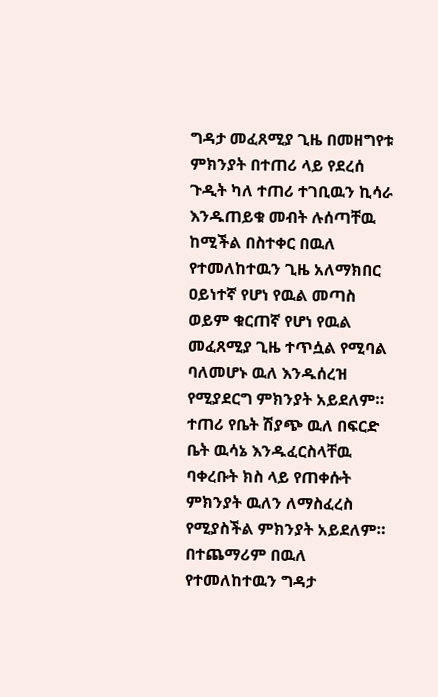ግዳታ መፈጸሚያ ጊዜ በመዘግየቱ ምክንያት በተጠሪ ላይ የደረሰ ጉዲት ካለ ተጠሪ ተገቢዉን ኪሳራ እንዱጠይቁ መብት ሉሰጣቸዉ ከሚችል በስተቀር በዉለ የተመለከተዉን ጊዜ አለማክበር ዐይነተኛ የሆነ የዉል መጣስ ወይም ቁርጠኛ የሆነ የዉል መፈጸሚያ ጊዜ ተጥሷል የሚባል ባለመሆኑ ዉለ እንዱሰረዝ የሚያደርግ ምክንያት አይደለም።
ተጠሪ የቤት ሽያጭ ዉለ በፍርድ ቤት ዉሳኔ እንዱፈርስላቸዉ ባቀረቡት ክስ ላይ የጠቀሱት ምክንያት ዉለን ለማስፈረስ የሚያስችል ምክንያት አይደለም። በተጨማሪም በዉለ የተመለከተዉን ግዳታ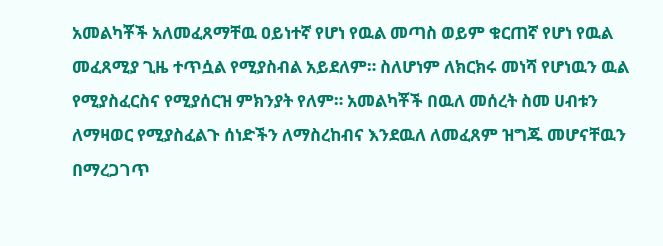አመልካቾች አለመፈጸማቸዉ ዐይነተኛ የሆነ የዉል መጣስ ወይም ቁርጠኛ የሆነ የዉል መፈጸሚያ ጊዜ ተጥሷል የሚያስብል አይደለም። ስለሆነም ለክርክሩ መነሻ የሆነዉን ዉል የሚያስፈርስና የሚያሰርዝ ምክንያት የለም። አመልካቾች በዉለ መሰረት ስመ ሀብቱን ለማዛወር የሚያስፈልጉ ሰነድችን ለማስረከብና እንደዉለ ለመፈጸም ዝግጁ መሆናቸዉን በማረጋገጥ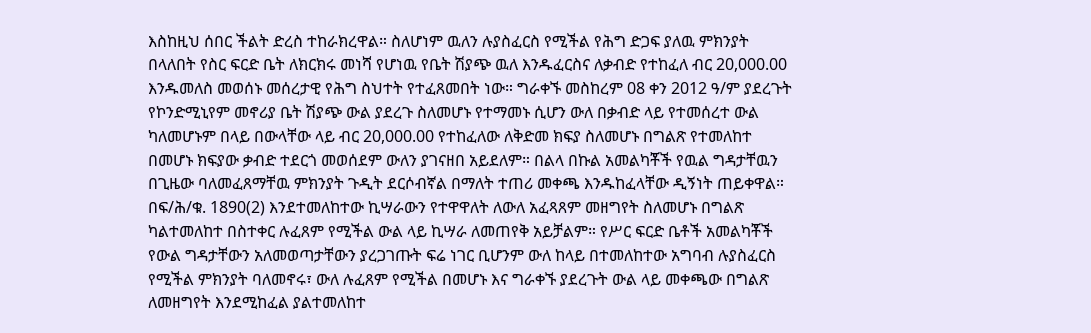እስከዚህ ሰበር ችልት ድረስ ተከራክረዋል። ስለሆነም ዉለን ሉያስፈርስ የሚችል የሕግ ድጋፍ ያለዉ ምክንያት በላለበት የስር ፍርድ ቤት ለክርክሩ መነሻ የሆነዉ የቤት ሽያጭ ዉለ እንዱፈርስና ለቃብድ የተከፈለ ብር 20,000.00 እንዱመለስ መወሰኑ መሰረታዊ የሕግ ስህተት የተፈጸመበት ነው። ግራቀኙ መስከረም 08 ቀን 2012 ዓ/ም ያደረጉት የኮንድሚኒየም መኖሪያ ቤት ሽያጭ ውል ያደረጉ ስለመሆኑ የተማመኑ ሲሆን ውለ በቃብድ ላይ የተመሰረተ ውል ካለመሆኑም በላይ በውላቸው ላይ ብር 20,000.00 የተከፈለው ለቅድመ ክፍያ ስለመሆኑ በግልጽ የተመለከተ በመሆኑ ክፍያው ቃብድ ተደርጎ መወሰደም ውለን ያገናዘበ አይደለም። በልላ በኩል አመልካቾች የዉል ግዳታቸዉን በጊዜው ባለመፈጸማቸዉ ምክንያት ጉዲት ደርሶብኛል በማለት ተጠሪ መቀጫ እንዱከፈላቸው ዲኝነት ጠይቀዋል። በፍ/ሕ/ቁ. 1890(2) እንደተመለከተው ኪሣራውን የተዋዋለት ለውለ አፈጻጸም መዘግየት ስለመሆኑ በግልጽ ካልተመለከተ በስተቀር ሉፈጸም የሚችል ውል ላይ ኪሣራ ለመጠየቅ አይቻልም። የሥር ፍርድ ቤቶች አመልካቾች የውል ግዳታቸውን አለመወጣታቸውን ያረጋገጡት ፍሬ ነገር ቢሆንም ውለ ከላይ በተመለከተው አግባብ ሉያስፈርስ የሚችል ምክንያት ባለመኖሩ፣ ውለ ሉፈጸም የሚችል በመሆኑ እና ግራቀኙ ያደረጉት ውል ላይ መቀጫው በግልጽ ለመዘግየት እንደሚከፈል ያልተመለከተ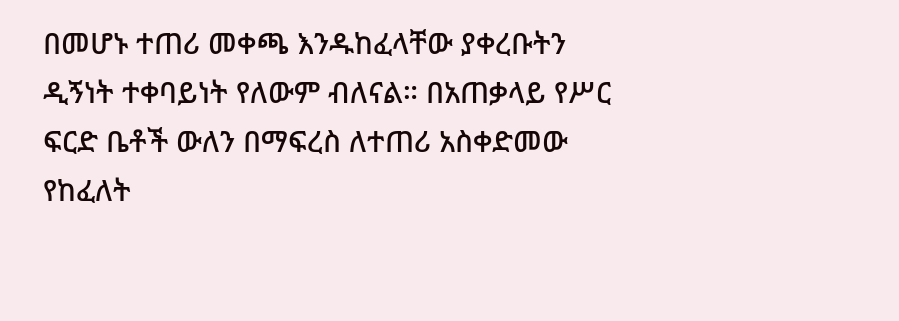በመሆኑ ተጠሪ መቀጫ እንዱከፈላቸው ያቀረቡትን ዲኝነት ተቀባይነት የለውም ብለናል። በአጠቃላይ የሥር ፍርድ ቤቶች ውለን በማፍረስ ለተጠሪ አስቀድመው የከፈለት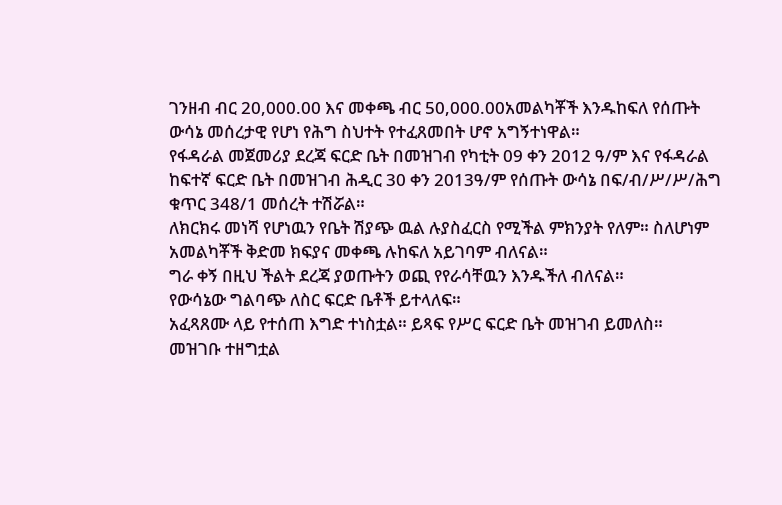ገንዘብ ብር 20,000.00 እና መቀጫ ብር 50,000.00አመልካቾች እንዱከፍለ የሰጡት ውሳኔ መሰረታዊ የሆነ የሕግ ስህተት የተፈጸመበት ሆኖ አግኝተነዋል።
የፋዳራል መጀመሪያ ደረጃ ፍርድ ቤት በመዝገብ የካቲት 09 ቀን 2012 ዓ/ም እና የፋዳራል ከፍተኛ ፍርድ ቤት በመዝገብ ሕዲር 30 ቀን 2013ዓ/ም የሰጡት ውሳኔ በፍ/ብ/ሥ/ሥ/ሕግ ቁጥር 348/1 መሰረት ተሽሯል።
ለክርክሩ መነሻ የሆነዉን የቤት ሽያጭ ዉል ሉያስፈርስ የሚችል ምክንያት የለም። ስለሆነም አመልካቾች ቅድመ ክፍያና መቀጫ ሉከፍለ አይገባም ብለናል።
ግራ ቀኝ በዚህ ችልት ደረጃ ያወጡትን ወጪ የየራሳቸዉን እንዱችለ ብለናል።
የውሳኔው ግልባጭ ለስር ፍርድ ቤቶች ይተላለፍ።
አፈጻጸሙ ላይ የተሰጠ እግድ ተነስቷል። ይጻፍ የሥር ፍርድ ቤት መዝገብ ይመለስ።
መዝገቡ ተዘግቷል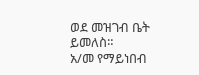ወደ መዝገብ ቤት ይመለስ።
አ/መ የማይነበብ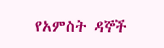የአምስት ዳኞች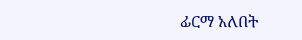ፊርማ አለበት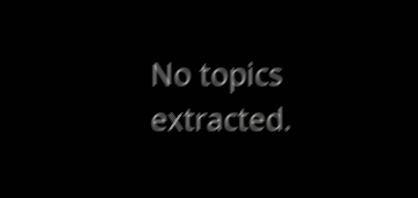No topics extracted.